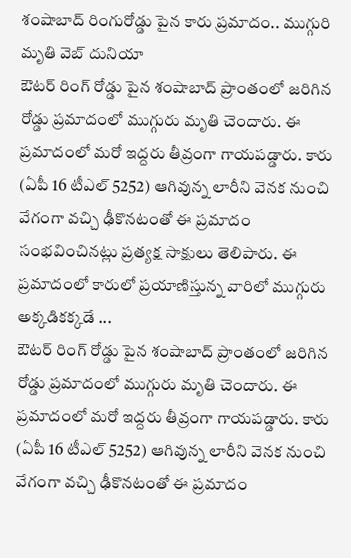శంషాబాద్ రింగురోడ్డు పైన కారు ప్రమాదం.. ముగ్గురి మృతి వెబ్ దునియా
ఔటర్ రింగ్ రోడ్డు పైన శంషాబాద్ ప్రాంతంలో జరిగిన రోడ్డు ప్రమాదంలో ముగ్గురు మృతి చెందారు. ఈ ప్రమాదంలో మరో ఇద్దరు తీవ్రంగా గాయపడ్డారు. కారు (ఏపీ 16 టీఎల్ 5252) ఆగివున్న లారీని వెనక నుంచి వేగంగా వచ్చి ఢీకొనటంతో ఈ ప్రమాదం సంభవించినట్లు ప్రత్యక్ష సాక్షులు తెలిపారు. ఈ ప్రమాదంలో కారులో ప్రయాణిస్తున్న వారిలో ముగ్గురు అక్కడికక్కడే ...
ఔటర్ రింగ్ రోడ్డు పైన శంషాబాద్ ప్రాంతంలో జరిగిన రోడ్డు ప్రమాదంలో ముగ్గురు మృతి చెందారు. ఈ ప్రమాదంలో మరో ఇద్దరు తీవ్రంగా గాయపడ్డారు. కారు (ఏపీ 16 టీఎల్ 5252) ఆగివున్న లారీని వెనక నుంచి వేగంగా వచ్చి ఢీకొనటంతో ఈ ప్రమాదం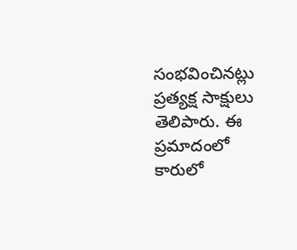సంభవించినట్లు ప్రత్యక్ష సాక్షులు తెలిపారు. ఈ ప్రమాదంలో కారులో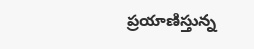ప్రయాణిస్తున్న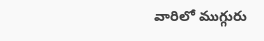వారిలో ముగ్గురు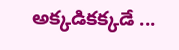అక్కడికక్కడే ...